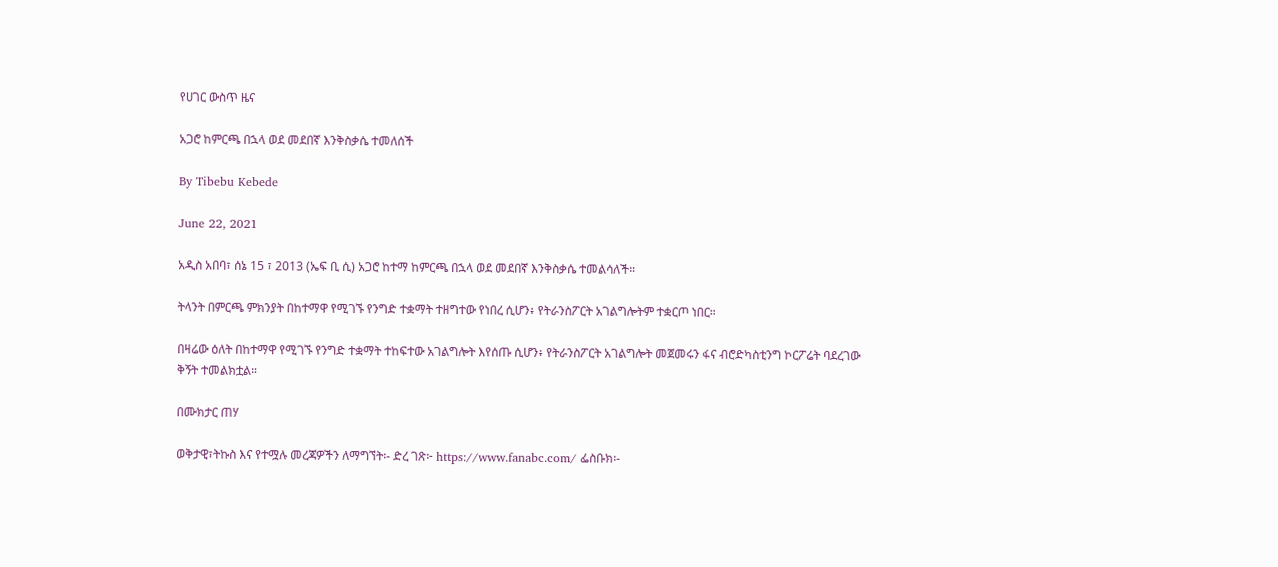የሀገር ውስጥ ዜና

አጋሮ ከምርጫ በኋላ ወደ መደበኛ እንቅስቃሴ ተመለሰች

By Tibebu Kebede

June 22, 2021

አዲስ አበባ፣ ሰኔ 15 ፣ 2013 (ኤፍ ቢ ሲ) አጋሮ ከተማ ከምርጫ በኋላ ወደ መደበኛ እንቅስቃሴ ተመልሳለች።

ትላንት በምርጫ ምክንያት በከተማዋ የሚገኙ የንግድ ተቋማት ተዘግተው የነበረ ሲሆን፥ የትራንስፖርት አገልግሎትም ተቋርጦ ነበር።

በዛሬው ዕለት በከተማዋ የሚገኙ የንግድ ተቋማት ተከፍተው አገልግሎት እየሰጡ ሲሆን፥ የትራንስፖርት አገልግሎት መጀመሩን ፋና ብሮድካስቲንግ ኮርፖሬት ባደረገው ቅኝት ተመልክቷል።

በሙክታር ጠሃ

ወቅታዊ፣ትኩስ እና የተሟሉ መረጃዎችን ለማግኘት፡- ድረ ገጽ፦ https://www.fanabc.com/ ፌስቡክ፡-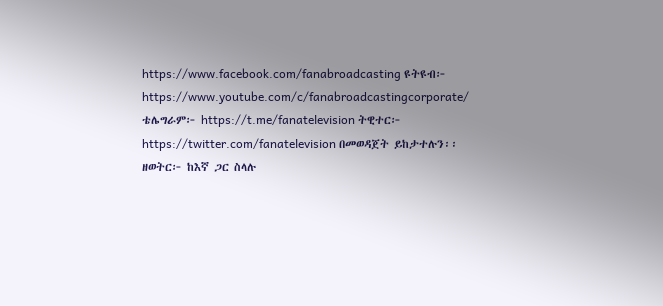https://www.facebook.com/fanabroadcasting ዩትዩብ፦ https://www.youtube.com/c/fanabroadcastingcorporate/ ቴሌግራም፦ https://t.me/fanatelevision ትዊተር፦ https://twitter.com/fanatelevision በመወዳጀት ይከታተሉን፡፡ ዘወትር፦ ከእኛ ጋር ስላሉ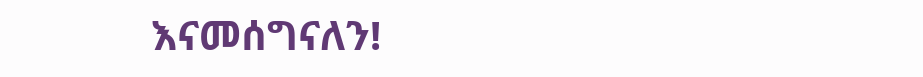እናመሰግናለን!